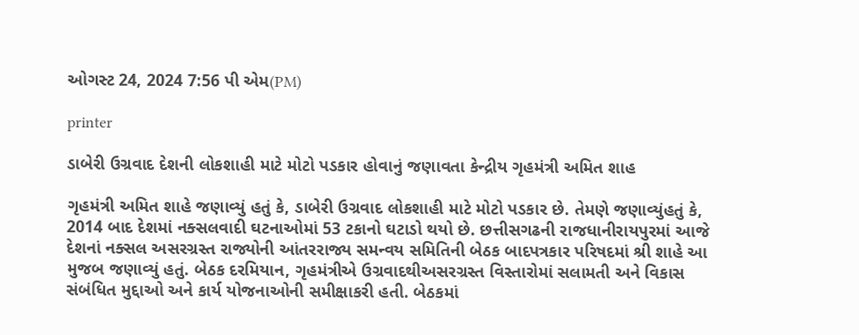ઓગસ્ટ 24, 2024 7:56 પી એમ(PM)

printer

ડાબેરી ઉગ્રવાદ દેશની લોકશાહી માટે મોટો પડકાર હોવાનું જણાવતા કેન્દ્રીય ગૃહમંત્રી અમિત શાહ

ગૃહમંત્રી અમિત શાહે જણાવ્યું હતું કે, ડાબેરી ઉગ્રવાદ લોકશાહી માટે મોટો પડકાર છે. તેમણે જણાવ્યુંહતું કે, 2014 બાદ દેશમાં નક્સલવાદી ઘટનાઓમાં 53 ટકાનો ઘટાડો થયો છે. છત્તીસગઢની રાજધાનીરાયપુરમાં આજે દેશનાં નક્સલ અસરગ્રસ્ત રાજ્યોની આંતરરાજ્ય સમન્વય સમિતિની બેઠક બાદપત્રકાર પરિષદમાં શ્રી શાહે આ મુજબ જણાવ્યું હતું. બેઠક દરમિયાન, ગૃહમંત્રીએ ઉગ્રવાદથીઅસરગ્રસ્ત વિસ્તારોમાં સલામતી અને વિકાસ સંબંધિત મુદ્દાઓ અને કાર્ય યોજનાઓની સમીક્ષાકરી હતી. બેઠકમાં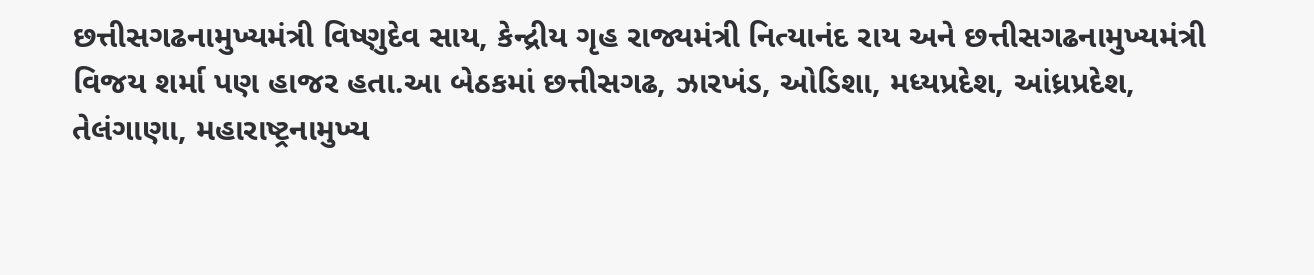છત્તીસગઢનામુખ્યમંત્રી વિષ્ણુદેવ સાય, કેન્દ્રીય ગૃહ રાજ્યમંત્રી નિત્યાનંદ રાય અને છત્તીસગઢનામુખ્યમંત્રી વિજય શર્મા પણ હાજર હતા.આ બેઠકમાં છત્તીસગઢ, ઝારખંડ, ઓડિશા, મધ્યપ્રદેશ, આંધ્રપ્રદેશ, તેલંગાણા, મહારાષ્ટ્રનામુખ્ય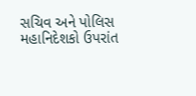સચિવ અને પોલિસ મહાનિદેશકો ઉપરાંત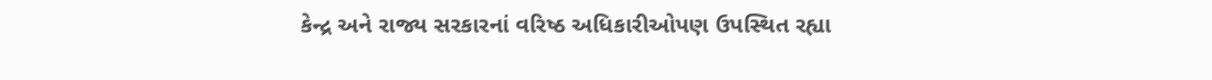કેન્દ્ર અને રાજ્ય સરકારનાં વરિષ્ઠ અધિકારીઓપણ ઉપસ્થિત રહ્યા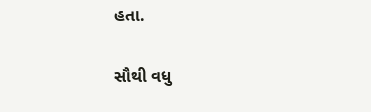હતા.

સૌથી વધુ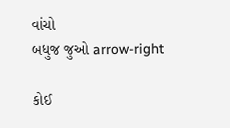વાંચો
બધુજ જુઓ arrow-right

કોઈ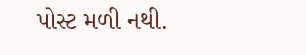પોસ્ટ મળી નથી.